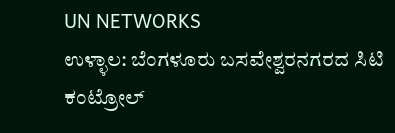UN NETWORKS
ಉಳ್ಳಾಲ: ಬೆಂಗಳೂರು ಬಸವೇಶ್ವರನಗರದ ಸಿಟಿ ಕಂಟ್ರೋಲ್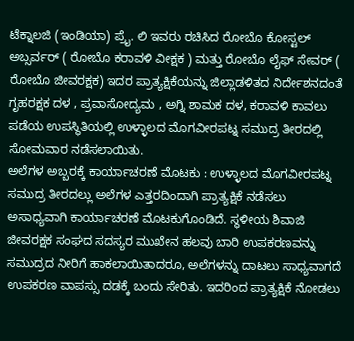ಟೆಕ್ನಾಲಜಿ (ಇಂಡಿಯಾ) ಪ್ರೈ. ಲಿ ಇವರು ರಚಿಸಿದ ರೋಬೊ ಕೋಸ್ಟಲ್ ಅಬ್ಸರ್ವರ್ ( ರೋಬೊ ಕರಾವಳಿ ವೀಕ್ಷಕ ) ಮತ್ತು ರೋಬೊ ಲೈಫ್ ಸೇವರ್ ( ರೋಬೊ ಜೀವರಕ್ಷಕ) ಇದರ ಪ್ರಾತ್ಯಕ್ಷಿಕೆಯನ್ನು ಜಿಲ್ಲಾಡಳಿತದ ನಿರ್ದೇಶನದಂತೆ ಗೃಹರಕ್ಷಕ ದಳ , ಪ್ರವಾಸೋದ್ಯಮ , ಅಗ್ನಿ ಶಾಮಕ ದಳ, ಕರಾವಳಿ ಕಾವಲು ಪಡೆಯ ಉಪಸ್ಥಿತಿಯಲ್ಲಿ ಉಳ್ಳಾಲದ ಮೊಗವೀರಪಟ್ನ ಸಮುದ್ರ ತೀರದಲ್ಲಿ ಸೋಮವಾರ ನಡೆಸಲಾಯಿತು.
ಅಲೆಗಳ ಅಬ್ಬರಕ್ಕೆ ಕಾರ್ಯಾಚರಣೆ ಮೊಟಕು : ಉಳ್ಳಾಲದ ಮೊಗವೀರಪಟ್ನ ಸಮುದ್ರ ತೀರದಲ್ಲು ಅಲೆಗಳ ಎತ್ತರದಿಂದಾಗಿ ಪ್ರಾತ್ಯಕ್ಷಿಕೆ ನಡೆಸಲು ಅಸಾಧ್ಯವಾಗಿ ಕಾರ್ಯಾಚರಣೆ ಮೊಟಕುಗೊಂಡಿದೆ. ಸ್ಥಳೀಯ ಶಿವಾಜಿ ಜೀವರಕ್ಷಕ ಸಂಘದ ಸದಸ್ಯರ ಮುಖೇನ ಹಲವು ಬಾರಿ ಉಪಕರಣವನ್ನು ಸಮುದ್ರದ ನೀರಿಗೆ ಹಾಕಲಾಯಿತಾದರೂ, ಅಲೆಗಳನ್ನು ದಾಟಲು ಸಾಧ್ಯವಾಗದೆ ಉಪಕರಣ ವಾಪಸ್ಸು ದಡಕ್ಕೆ ಬಂದು ಸೇರಿತು. ಇದರಿಂದ ಪ್ರಾತ್ಯಕ್ಷಿಕೆ ನೋಡಲು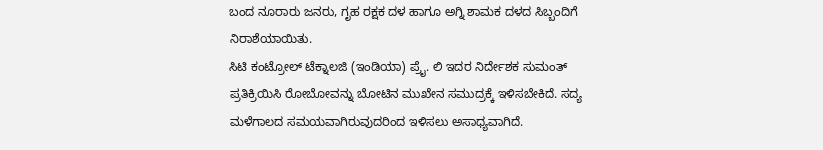ಬಂದ ನೂರಾರು ಜನರು, ಗೃಹ ರಕ್ಷಕ ದಳ ಹಾಗೂ ಅಗ್ನಿ ಶಾಮಕ ದಳದ ಸಿಬ್ಬಂದಿಗೆ ನಿರಾಶೆಯಾಯಿತು.
ಸಿಟಿ ಕಂಟ್ರೋಲ್ ಟೆಕ್ನಾಲಜಿ (ಇಂಡಿಯಾ) ಪ್ರೈ. ಲಿ ಇದರ ನಿರ್ದೇಶಕ ಸುಮಂತ್ ಪ್ರತಿಕ್ರಿಯಿಸಿ ರೋಬೋವನ್ನು ಬೋಟಿನ ಮುಖೇನ ಸಮುದ್ರಕ್ಕೆ ಇಳಿಸಬೇಕಿದೆ. ಸದ್ಯ ಮಳೆಗಾಲದ ಸಮಯವಾಗಿರುವುದರಿಂದ ಇಳಿಸಲು ಅಸಾಧ್ಯವಾಗಿದೆ.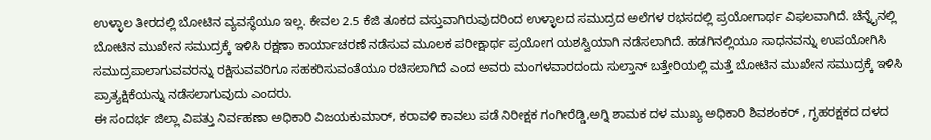ಉಳ್ಳಾಲ ತೀರದಲ್ಲಿ ಬೋಟಿನ ವ್ಯವಸ್ಥೆಯೂ ಇಲ್ಲ. ಕೇವಲ 2.5 ಕೆಜಿ ತೂಕದ ವಸ್ತುವಾಗಿರುವುದರಿಂದ ಉಳ್ಳಾಲದ ಸಮುದ್ರದ ಅಲೆಗಳ ರಭಸದಲ್ಲಿ ಪ್ರಯೋಗಾರ್ಥ ವಿಫಲವಾಗಿದೆ. ಚೆನ್ನೈನಲ್ಲಿ ಬೋಟಿನ ಮುಖೇನ ಸಮುದ್ರಕ್ಕೆ ಇಳಿಸಿ ರಕ್ಷಣಾ ಕಾರ್ಯಾಚರಣೆ ನಡೆಸುವ ಮೂಲಕ ಪರೀಕ್ಷಾರ್ಥ ಪ್ರಯೋಗ ಯಶಸ್ವಿಯಾಗಿ ನಡೆಸಲಾಗಿದೆ. ಹಡಗಿನಲ್ಲಿಯೂ ಸಾಧನವನ್ನು ಉಪಯೋಗಿಸಿ ಸಮುದ್ರಪಾಲಾಗುವವರನ್ನು ರಕ್ಷಿಸುವವರಿಗೂ ಸಹಕರಿಸುವಂತೆಯೂ ರಚಿಸಲಾಗಿದೆ ಎಂದ ಅವರು ಮಂಗಳವಾರದಂದು ಸುಲ್ತಾನ್ ಬತ್ತೇರಿಯಲ್ಲಿ ಮತ್ತೆ ಬೋಟಿನ ಮುಖೇನ ಸಮುದ್ರಕ್ಕೆ ಇಳಿಸಿ ಪ್ರಾತ್ಯಕ್ಷಿಕೆಯನ್ನು ನಡೆಸಲಾಗುವುದು ಎಂದರು.
ಈ ಸಂದರ್ಭ ಜಿಲ್ಲಾ ವಿಪತ್ತು ನಿರ್ವಹಣಾ ಅಧಿಕಾರಿ ವಿಜಯಕುಮಾರ್, ಕರಾವಳಿ ಕಾವಲು ಪಡೆ ನಿರೀಕ್ಷಕ ಗಂಗೀರೆಡ್ಡಿ,ಅಗ್ನಿ ಶಾಮಕ ದಳ ಮುಖ್ಯ ಅಧಿಕಾರಿ ಶಿವಶಂಕರ್ , ಗೃಹರಕ್ಷಕದ ದಳದ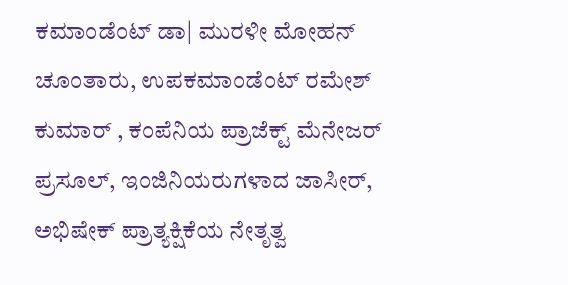ಕಮಾಂಡೆಂಟ್ ಡಾ| ಮುರಳೀ ಮೋಹನ್ ಚೂಂತಾರು, ಉಪಕಮಾಂಡೆಂಟ್ ರಮೇಶ್ ಕುಮಾರ್ , ಕಂಪೆನಿಯ ಪ್ರಾಜೆಕ್ಟ್ ಮೆನೇಜರ್ ಪ್ರಸೂಲ್, ಇಂಜಿನಿಯರುಗಳಾದ ಜಾಸೀರ್, ಅಭಿಷೇಕ್ ಪ್ರಾತ್ಯಕ್ಷಿಕೆಯ ನೇತೃತ್ವ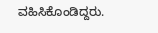ವಹಿಸಿಕೊಂಡಿದ್ದರು.